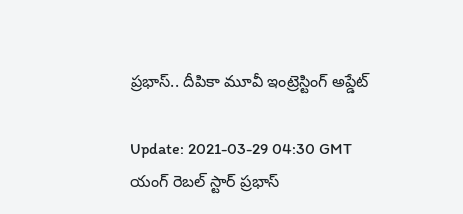ప్రభాస్.. దీపికా మూవీ ఇంట్రెస్టింగ్ అప్డేట్

Update: 2021-03-29 04:30 GMT
యంగ్ రెబల్ స్టార్ ప్రభాస్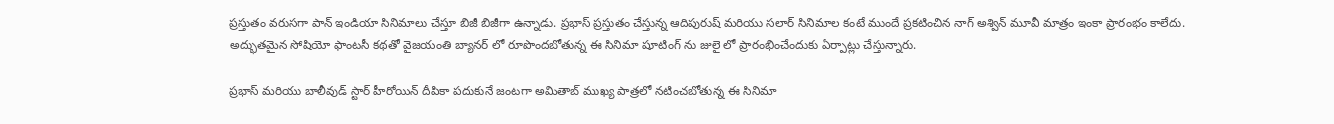ప్రస్తుతం వరుసగా పాన్ ఇండియా సినిమాలు చేస్తూ బిజీ బిజీగా ఉన్నాడు. ప్రభాస్ ప్రస్తుతం చేస్తున్న ఆదిపురుష్ మరియు సలార్ సినిమాల కంటే ముందే ప్రకటించిన నాగ్ అశ్విన్ మూవీ మాత్రం ఇంకా ప్రారంభం కాలేదు. అద్భుతమైన సోషియో ఫాంటసీ కథతో వైజయంతి బ్యానర్ లో రూపొందబోతున్న ఈ సినిమా షూటింగ్ ను జులై లో ప్రారంభించేందుకు ఏర్పాట్లు చేస్తున్నారు.

ప్రభాస్ మరియు బాలీవుడ్ స్టార్ హీరోయిన్ దీపికా పదుకునే జంటగా అమితాబ్ ముఖ్య పాత్రలో నటించబోతున్న ఈ సినిమా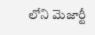లోని మెజార్టీ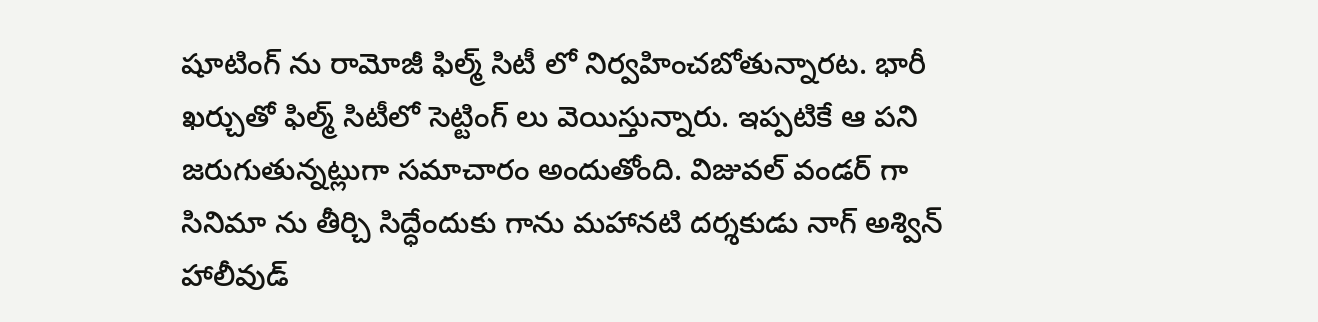షూటింగ్ ను రామోజీ ఫిల్మ్ సిటీ లో నిర్వహించబోతున్నారట. భారీ ఖర్చుతో ఫిల్మ్ సిటీలో సెట్టింగ్ లు వెయిస్తున్నారు. ఇప్పటికే ఆ పని జరుగుతున్నట్లుగా సమాచారం అందుతోంది. విజువల్ వండర్ గా సినిమా ను తీర్చి సిద్ధేందుకు గాను మహానటి దర్శకుడు నాగ్ అశ్విన్ హాలీవుడ్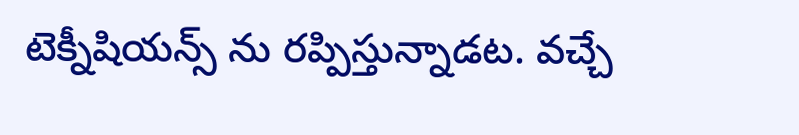టెక్నీషియన్స్ ను రప్పిస్తున్నాడట. వచ్చే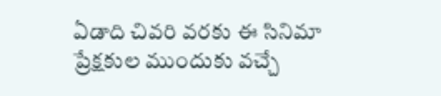ఏడాది చివరి వరకు ఈ సినిమా ప్రేక్షకుల ముందుకు వచ్చే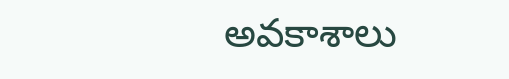అవకాశాలు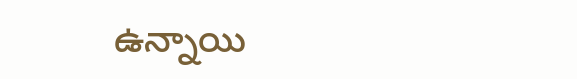ఉన్నాయి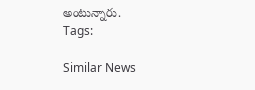అంటున్నారు.
Tags:

Similar News